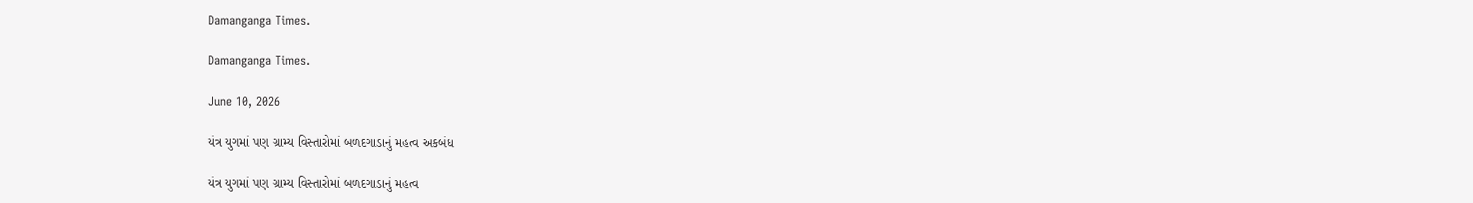Damanganga Times.

Damanganga Times.

June 10, 2026

યંત્ર યુગમાં પણ ગ્રામ્ય વિસ્તારોમાં બળદગાડાનું મહત્વ અકબંધ

યંત્ર યુગમાં પણ ગ્રામ્ય વિસ્તારોમાં બળદગાડાનું મહત્વ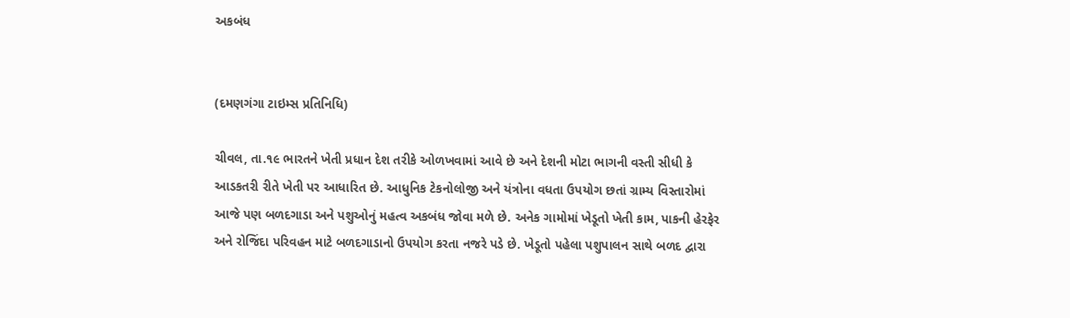અકબંધ


(દમણગંગા ટાઇમ્સ પ્રતિનિધિ)

ચીવલ, તા.૧૯ ભારતને ખેતી પ્રધાન દેશ તરીકે ઓળખવામાં આવે છે અને દેશની મોટા ભાગની વસ્તી સીધી કે આડકતરી રીતે ખેતી પર આધારિત છે. આધુનિક ટેકનોલોજી અને યંત્રોના વધતા ઉપયોગ છતાં ગ્રામ્ય વિસ્તારોમાં આજે પણ બળદગાડા અને પશુઓનું મહત્વ અકબંધ જોવા મળે છે. અનેક ગામોમાં ખેડૂતો ખેતી કામ, પાકની હેરફેર અને રોજિંદા પરિવહન માટે બળદગાડાનો ઉપયોગ કરતા નજરે પડે છે. ખેડૂતો પહેલા પશુપાલન સાથે બળદ દ્વારા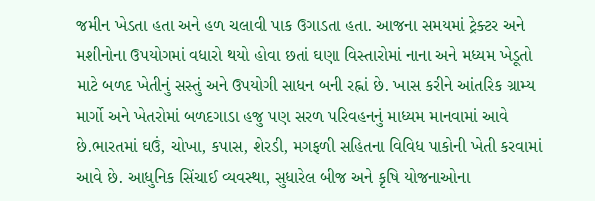જમીન ખેડતા હતા અને હળ ચલાવી પાક ઉગાડતા હતા. આજના સમયમાં ટ્રેક્ટર અને મશીનોના ઉપયોગમાં વધારો થયો હોવા છતાં ઘણા વિસ્તારોમાં નાના અને મધ્યમ ખેડૂતો માટે બળદ ખેતીનું સસ્તું અને ઉપયોગી સાધન બની રહ્નાં છે. ખાસ કરીને આંતરિક ગ્રામ્ય માર્ગો અને ખેતરોમાં બળદગાડા હજુ પણ સરળ પરિવહનનું માધ્યમ માનવામાં આવે છે.ભારતમાં ઘઉં, ચોખા, કપાસ, શેરડી, મગફળી સહિતના વિવિધ પાકોની ખેતી કરવામાં આવે છે. આધુનિક સિંચાઈ વ્યવસ્થા, સુધારેલ બીજ અને કૃષિ યોજનાઓના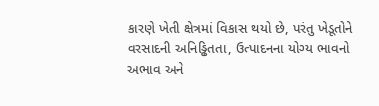કારણે ખેતી ક્ષેત્રમાં વિકાસ થયો છે, પરંતુ ખેડૂતોને વરસાદની અનિડ્ઢિતતા, ઉત્પાદનના યોગ્ય ભાવનો અભાવ અને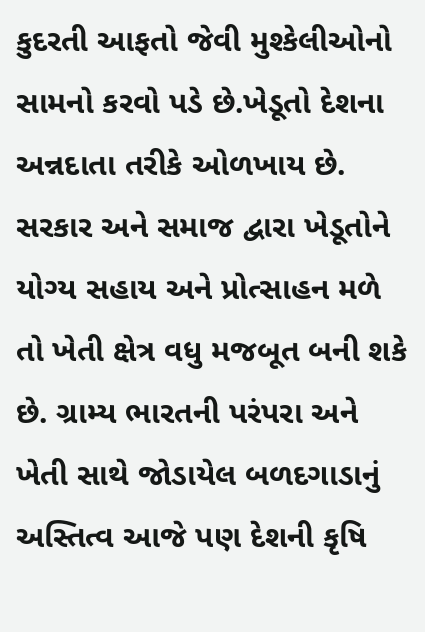કુદરતી આફતો જેવી મુશ્કેલીઓનો સામનો કરવો પડે છે.ખેડૂતો દેશના અન્નદાતા તરીકે ઓળખાય છે. સરકાર અને સમાજ દ્વારા ખેડૂતોને યોગ્ય સહાય અને પ્રોત્સાહન મળે તો ખેતી ક્ષેત્ર વધુ મજબૂત બની શકે છે. ગ્રામ્ય ભારતની પરંપરા અને ખેતી સાથે જોડાયેલ બળદગાડાનું અસ્તિત્વ આજે પણ દેશની કૃષિ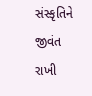સંસ્કૃતિને જીવંત રાખી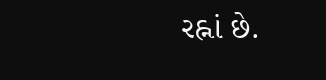રહ્નાં છે.